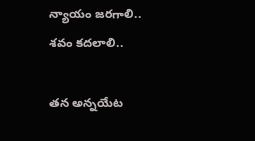న్యాయం జ‌ర‌గాలి.. శ‌వం క‌ద‌లాలి..

త‌న అన్నయేట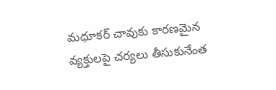మధూకర్ చావుకు కార‌ణ‌మైన వ్య‌క్తులపై చ‌ర్య‌లు తీసుకునేంత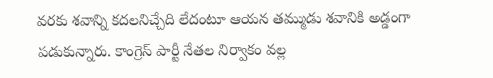వ‌ర‌కు శ‌వాన్ని క‌ద‌లనిచ్చేది లేదంటూ ఆయ‌న త‌మ్ముడు శ‌వానికి అడ్డంగా ప‌డుకున్నారు. కాంగ్రెస్ పార్టీ నేత‌ల నిర్వాకం వ‌ల్ల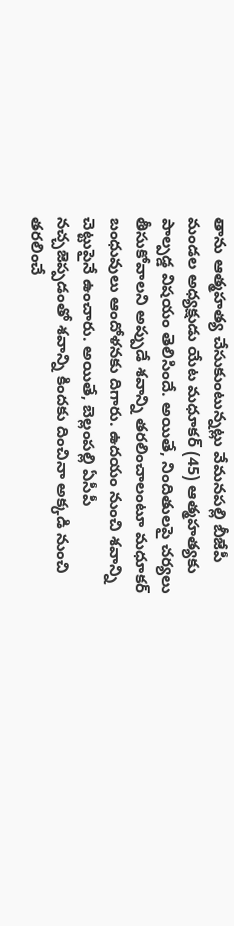తాను ఆత్మహ‌త్య చేసుకుంటున్న‌ట్లు వేమనపల్లి బీజేపీ మండల అధ్యక్షుడు యేట మధూకర్ (45) ఆత్మహత్యకు పాల్పడ్డ విష‌యం తెలిసిందే. అయితే, నిందితుల‌పై చ‌ర్య‌లు తీసుకోవాల‌ని అప్పుడే శ‌వాన్ని త‌ర‌లించాలంటూ మ‌ధూక‌ర్ బంధువులు ఆందోళ‌న‌కు దిగారు. ఉద‌యం నుంచి శ‌వాన్ని చెట్టుపైనే ఉంచారు. అయితే, బెల్లంప‌ల్లి ఏసీపీ న‌చ్చ‌జెప్ప‌డంతో శ‌వాన్ని కిందకు దించినా అక్క‌డి నుంచి త‌ర‌లించే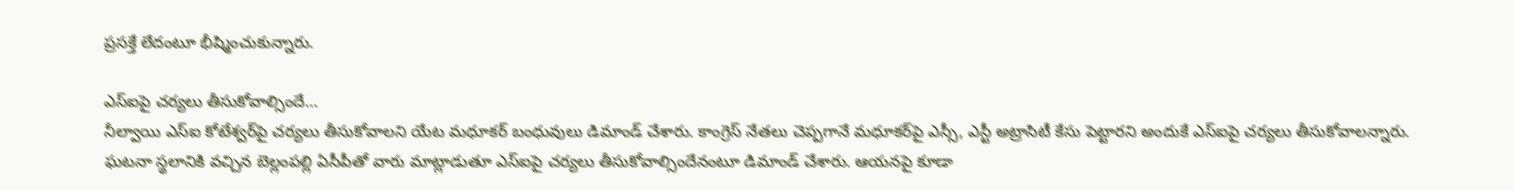ప్ర‌స‌క్తే లేదంటూ భీష్మించుకున్నారు.

ఎస్ఐపై చ‌ర్య‌లు తీసుకోవాల్సిందే…
నీల్వాయి ఎస్ఐ కోటేశ్వ‌ర్‌పై చ‌ర్య‌లు తీసుకోవాల‌ని యేట మధూకర్ బంధువులు డిమాండ్ చేశారు. కాంగ్రెస్ నేత‌లు చెప్ప‌గానే మ‌ధూక‌ర్‌పై ఎస్సీ, ఎస్టీ అట్రాసిటీ కేసు పెట్టార‌ని అందుకే ఎస్ఐపై చ‌ర్య‌లు తీసుకోవాల‌న్నారు. ఘ‌ట‌నా స్థ‌లానికి వ‌చ్చిన బెల్లంప‌ల్లి ఏసీపీతో వారు మాట్లాడుతూ ఎస్ఐపై చ‌ర్య‌లు తీసుకోవాల్సిందేనంటూ డిమాండ్ చేశారు. ఆయ‌న‌పై కూడా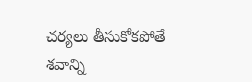చ‌ర్య‌లు తీసుకోక‌పోతే శ‌వాన్ని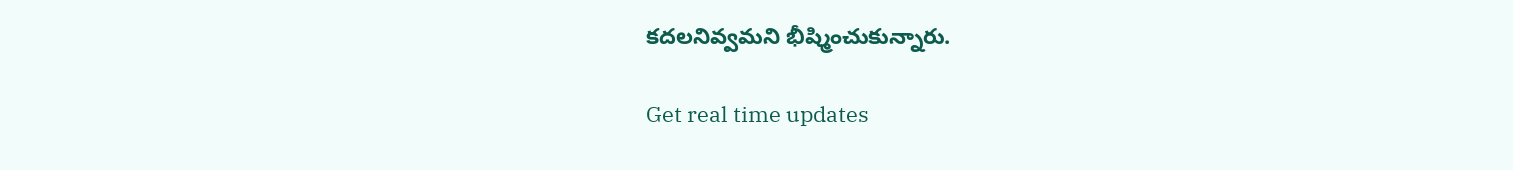క‌ద‌లనివ్వ‌మ‌ని భీష్మించుకున్నారు.

Get real time updates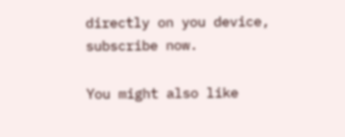directly on you device, subscribe now.

You might also like